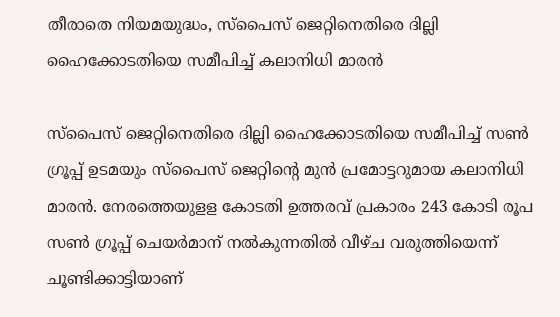തീരാതെ നിയമയുദ്ധം, സ്പൈസ് ജെറ്റിനെതിരെ ദില്ലി ഹൈക്കോടതിയെ സമീപിച്ച് കലാനിധി മാരൻ

സ്‌പൈസ് ജെറ്റിനെതിരെ ദില്ലി ഹൈക്കോടതിയെ സമീപിച്ച് സണ്‍ ഗ്രൂപ്പ് ഉടമയും സ്‌പൈസ് ജെറ്റിന്റെ മുന്‍ പ്രമോട്ടറുമായ കലാനിധി മാരന്‍. നേരത്തെയുളള കോടതി ഉത്തരവ് പ്രകാരം 243 കോടി രൂപ സണ്‍ ഗ്രൂപ്പ് ചെയര്‍മാന് നല്‍കുന്നതില്‍ വീഴ്ച വരുത്തിയെന്ന് ചൂണ്ടിക്കാട്ടിയാണ്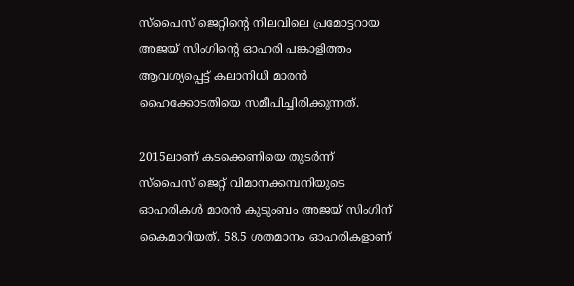സ്‌പൈസ് ജെറ്റിന്റെ നിലവിലെ പ്രമോട്ടറായ അജയ് സിംഗിന്റെ ഓഹരി പങ്കാളിത്തം ആവശ്യപ്പെട്ട് കലാനിധി മാരന്‍ ഹൈക്കോടതിയെ സമീപിച്ചിരിക്കുന്നത്.

2015ലാണ് കടക്കെണിയെ തുടര്‍ന്ന് സ്‌പൈസ് ജെറ്റ് വിമാനക്കമ്പനിയുടെ ഓഹരികള്‍ മാരൻ കുടുംബം അജയ് സിംഗിന് കൈമാറിയത്. 58.5 ശതമാനം ഓഹരികളാണ്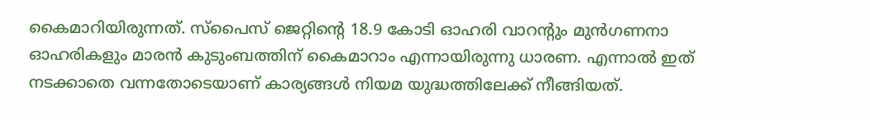കൈമാറിയിരുന്നത്. സ്‌പൈസ് ജെറ്റിന്റെ 18.9 കോടി ഓഹരി വാറന്റും മുന്‍ഗണനാ ഓഹരികളും മാരന്‍ കുടുംബത്തിന് കൈമാറാം എന്നായിരുന്നു ധാരണ. എന്നാല്‍ ഇത് നടക്കാതെ വന്നതോടെയാണ് കാര്യങ്ങള്‍ നിയമ യുദ്ധത്തിലേക്ക് നീങ്ങിയത്.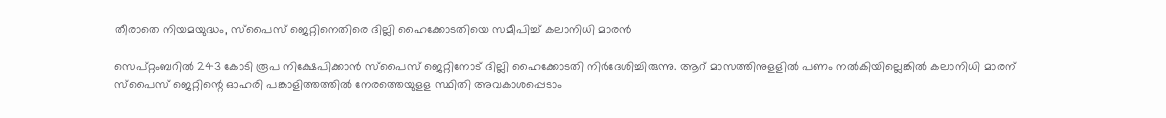തീരാതെ നിയമയുദ്ധം, സ്പൈസ് ജെറ്റിനെതിരെ ദില്ലി ഹൈക്കോടതിയെ സമീപിച്ച് കലാനിധി മാരൻ

സെപ്റ്റംബറില്‍ 243 കോടി രൂപ നിക്ഷേപിക്കാന്‍ സ്‌പൈസ് ജെറ്റിനോട് ദില്ലി ഹൈക്കോടതി നിര്‍ദേശിച്ചിരുന്നു. ആറ് മാസത്തിനുളളില്‍ പണം നല്‍കിയില്ലെങ്കില്‍ കലാനിധി മാരന് സ്‌പൈസ് ജെറ്റിന്റെ ഓഹരി പങ്കാളിത്തത്തില്‍ നേരത്തെയുളള സ്ഥിതി അവകാശപ്പെടാം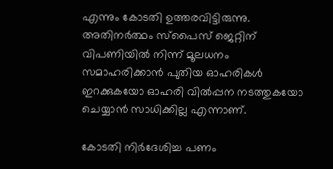എന്നും കോടതി ഉത്തരവിട്ടിരുന്നു. അതിനര്‍ത്ഥം സ്‌പൈസ് ജെറ്റിന് വിപണിയില്‍ നിന്ന് മൂലധനം സമാഹരിക്കാന്‍ പുതിയ ഓഹരികള്‍ ഇറക്കുകയോ ഓഹരി വില്‍പ്പന നടത്തുകയോ ചെയ്യാന്‍ സാധിക്കില്ല എന്നാണ്.

കോടതി നിര്‍ദേശിച്ച പണം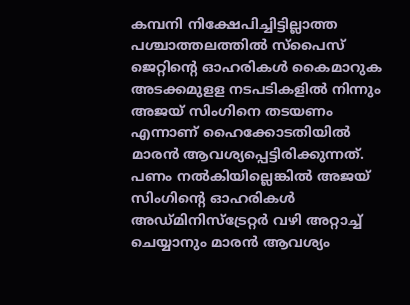കമ്പനി നിക്ഷേപിച്ചിട്ടില്ലാത്ത പശ്ചാത്തലത്തില്‍ സ്‌പൈസ് ജെറ്റിന്റെ ഓഹരികള്‍ കൈമാറുക അടക്കമുളള നടപടികളില്‍ നിന്നും അജയ് സിംഗിനെ തടയണം എന്നാണ് ഹൈക്കോടതിയില്‍ മാരന്‍ ആവശ്യപ്പെട്ടിരിക്കുന്നത്. പണം നല്‍കിയില്ലെങ്കില്‍ അജയ് സിംഗിന്റെ ഓഹരികള്‍ അഡ്മിനിസ്‌ട്രേറ്റര്‍ വഴി അറ്റാച്ച് ചെയ്യാനും മാരന്‍ ആവശ്യം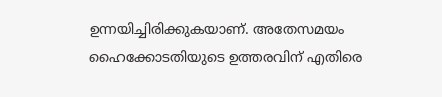ഉന്നയിച്ചിരിക്കുകയാണ്. അതേസമയം ഹൈക്കോടതിയുടെ ഉത്തരവിന് എതിരെ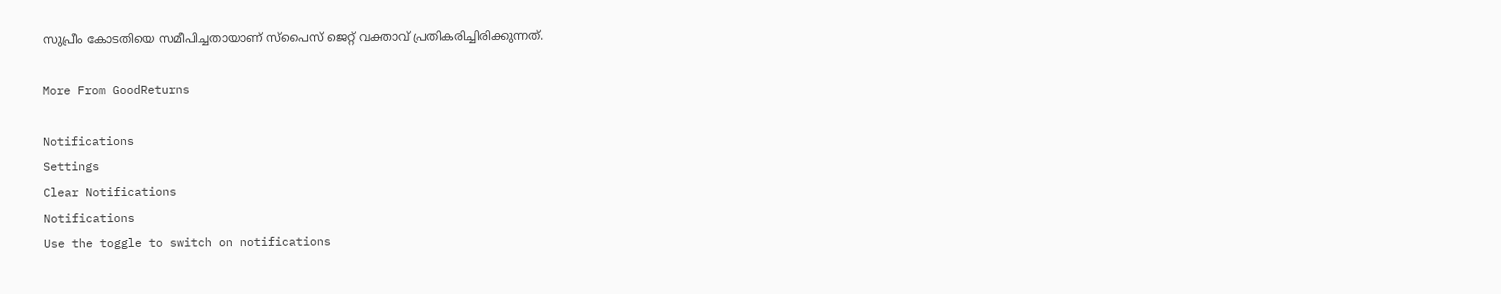സുപ്രീം കോടതിയെ സമീപിച്ചതായാണ് സ്‌പൈസ് ജെറ്റ് വക്താവ് പ്രതികരിച്ചിരിക്കുന്നത്.

More From GoodReturns

Notifications
Settings
Clear Notifications
Notifications
Use the toggle to switch on notifications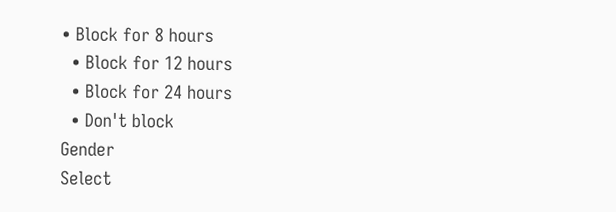• Block for 8 hours
  • Block for 12 hours
  • Block for 24 hours
  • Don't block
Gender
Select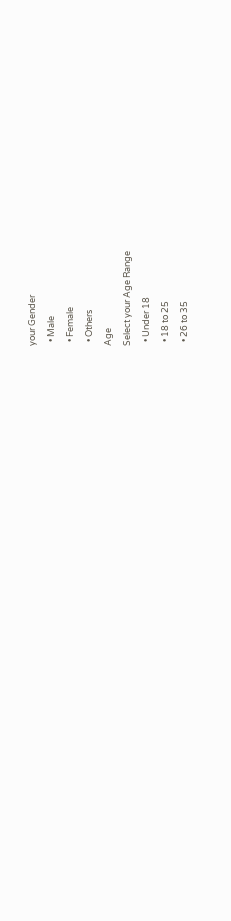your Gender
  • Male
  • Female
  • Others
Age
Select your Age Range
  • Under 18
  • 18 to 25
  • 26 to 35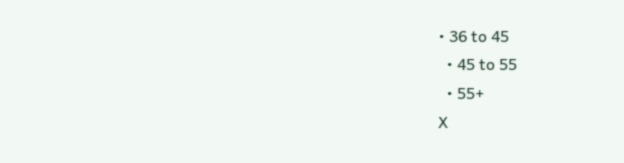• 36 to 45
  • 45 to 55
  • 55+
X